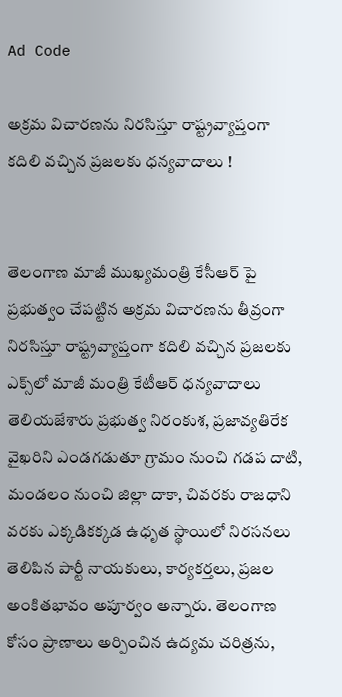Ad Code

అక్రమ విచారణను నిరసిస్తూ రాష్ట్రవ్యాప్తంగా కదిలి వచ్చిన ప్రజలకు ధన్యవాదాలు !


తెలంగాణ మాజీ ముఖ్యమంత్రి కేసీఆర్ పై ప్రభుత్వం చేపట్టిన అక్రమ విచారణను తీవ్రంగా నిరసిస్తూ రాష్ట్రవ్యాప్తంగా కదిలి వచ్చిన ప్రజలకు ఎక్స్‌లో మాజీ మంత్రి కేటీఆర్ ధన్యవాదాలు తెలియజేశారు ప్రభుత్వ నిరంకుశ, ప్రజావ్యతిరేక వైఖరిని ఎండగడుతూ గ్రామం నుంచి గడప దాటి, మండలం నుంచి జిల్లా దాకా, చివరకు రాజధాని వరకు ఎక్కడికక్కడ ఉధృత స్థాయిలో నిరసనలు తెలిపిన పార్టీ నాయకులు, కార్యకర్తలు, ప్రజల అంకితభావం అపూర్వం అన్నారు. తెలంగాణ కోసం ప్రాణాలు అర్పించిన ఉద్యమ చరిత్రను,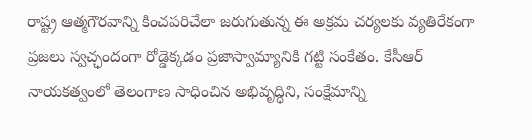రాష్ట్ర ఆత్మగౌరవాన్ని కించపరిచేలా జరుగుతున్న ఈ అక్రమ చర్యలకు వ్యతిరేకంగా ప్రజలు స్వచ్ఛందంగా రోడ్డెక్కడం ప్రజాస్వామ్యానికి గట్టి సంకేతం. కేసీఆర్ నాయకత్వంలో తెలంగాణ సాధించిన అభివృద్ధిని, సంక్షేమాన్ని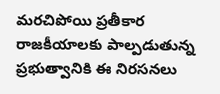మరచిపోయి ప్రతీకార రాజకీయాలకు పాల్పడుతున్న ప్రభుత్వానికి ఈ నిరసనలు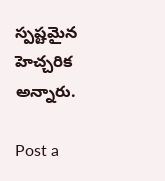స్పష్టమైన హెచ్చరిక అన్నారు.

Post a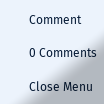Comment

0 Comments

Close Menu